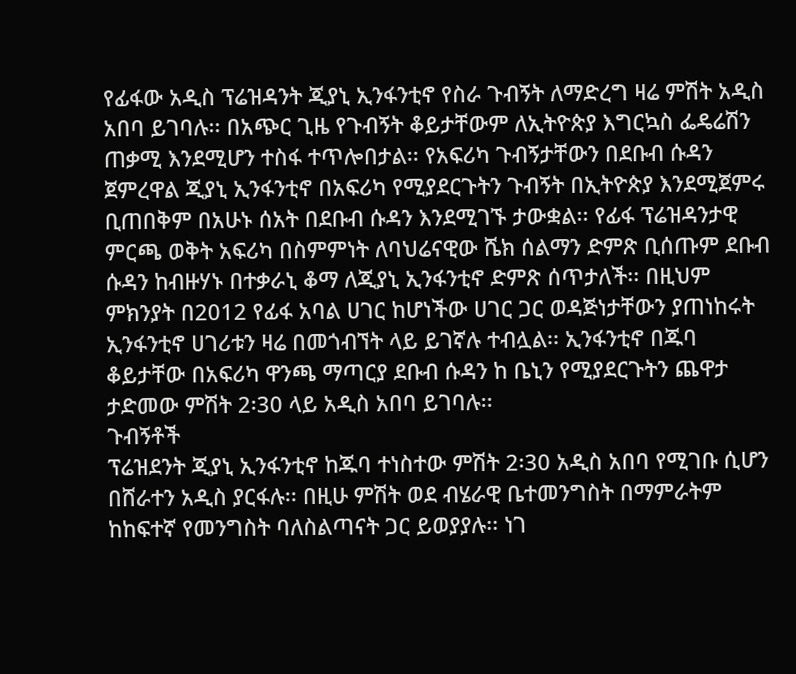የፊፋው አዲስ ፕሬዝዳንት ጂያኒ ኢንፋንቲኖ የስራ ጉብኝት ለማድረግ ዛሬ ምሽት አዲስ አበባ ይገባሉ፡፡ በአጭር ጊዜ የጉብኝት ቆይታቸውም ለኢትዮጵያ እግርኳስ ፌዴሬሽን ጠቃሚ እንደሚሆን ተስፋ ተጥሎበታል፡፡ የአፍሪካ ጉብኝታቸውን በደቡብ ሱዳን ጀምረዋል ጂያኒ ኢንፋንቲኖ በአፍሪካ የሚያደርጉትን ጉብኝት በኢትዮጵያ እንደሚጀምሩ ቢጠበቅም በአሁኑ ሰአት በደቡብ ሱዳን እንደሚገኙ ታውቋል፡፡ የፊፋ ፕሬዝዳንታዊ ምርጫ ወቅት አፍሪካ በስምምነት ለባህሬናዊው ሼክ ሰልማን ድምጽ ቢሰጡም ደቡብ ሱዳን ከብዙሃኑ በተቃራኒ ቆማ ለጂያኒ ኢንፋንቲኖ ድምጽ ሰጥታለች፡፡ በዚህም ምክንያት በ2012 የፊፋ አባል ሀገር ከሆነችው ሀገር ጋር ወዳጅነታቸውን ያጠነከሩት ኢንፋንቲኖ ሀገሪቱን ዛሬ በመጎብኘት ላይ ይገኛሉ ተብሏል፡፡ ኢንፋንቲኖ በጁባ ቆይታቸው በአፍሪካ ዋንጫ ማጣርያ ደቡብ ሱዳን ከ ቤኒን የሚያደርጉትን ጨዋታ ታድመው ምሽት 2፡30 ላይ አዲስ አበባ ይገባሉ፡፡
ጉብኝቶች
ፕሬዝደንት ጂያኒ ኢንፋንቲኖ ከጁባ ተነስተው ምሽት 2፡30 አዲስ አበባ የሚገቡ ሲሆን በሸራተን አዲስ ያርፋሉ፡፡ በዚሁ ምሽት ወደ ብሄራዊ ቤተመንግስት በማምራትም ከከፍተኛ የመንግስት ባለስልጣናት ጋር ይወያያሉ፡፡ ነገ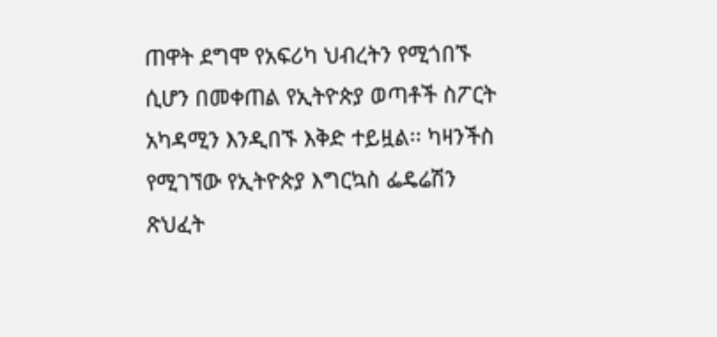ጠዋት ደግሞ የአፍሪካ ህብረትን የሚጎበኙ ሲሆን በመቀጠል የኢትዮጵያ ወጣቶች ስፖርት አካዳሚን እንዲበኙ እቅድ ተይዟል፡፡ ካዛንችስ የሚገኘው የኢትዮጵያ እግርኳስ ፌዴሬሽን ጽህፈት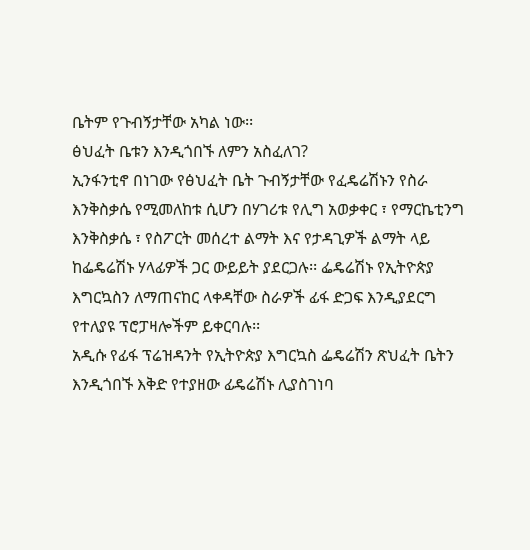ቤትም የጉብኝታቸው አካል ነው፡፡
ፅህፈት ቤቱን እንዲጎበኙ ለምን አስፈለገ?
ኢንፋንቲኖ በነገው የፅህፈት ቤት ጉብኝታቸው የፈዴሬሽኑን የስራ እንቅስቃሴ የሚመለከቱ ሲሆን በሃገሪቱ የሊግ አወቃቀር ፣ የማርኬቲንግ እንቅስቃሴ ፣ የስፖርት መሰረተ ልማት እና የታዳጊዎች ልማት ላይ ከፌዴሬሽኑ ሃላፊዎች ጋር ውይይት ያደርጋሉ፡፡ ፌዴሬሽኑ የኢትዮጵያ እግርኳስን ለማጠናከር ላቀዳቸው ስራዎች ፊፋ ድጋፍ እንዲያደርግ የተለያዩ ፕሮፓዛሎችም ይቀርባሉ፡፡
አዲሱ የፊፋ ፕሬዝዳንት የኢትዮጵያ እግርኳስ ፌዴሬሽን ጽህፈት ቤትን እንዲጎበኙ እቅድ የተያዘው ፊዴሬሽኑ ሊያስገነባ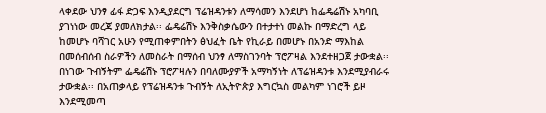ላቀደው ህንፃ ፊፋ ድጋፍ እንዲያደርግ ፕሬዝዳንቱን ለማሳመን እንደሆነ ከፌዴሬሽኑ አካባቢ ያገነነው መረጃ ያመለክታል፡፡ ፌዴሬሽኑ እንቅስቃሴውን በተታተነ መልኩ በማድረግ ላይ ከመሆኑ ባሻገር አሁን የሚጠቀምበትን ፅህፈት ቤት የኪራይ በመሆኑ በአንድ ማእከል በመሰብሰብ ስራዎችን ለመስራት በማሰብ ህንፃ ለማስገንባት ፕሮፖዛል እንደተዘጋጀ ታውቋል፡፡ በነገው ጉብኝትም ፌዴሬሽኑ ፕሮፖዛሉን በባለሙያዎች አማካኝነት ለፕሬዝዳንቱ እንደሚያብራሩ ታውቋል፡፡ በአጠቃላይ የፕሬዝዳንቱ ጉብኝት ለኢትዮጵያ እግርኳስ መልካም ነገሮች ይዞ እንደሚመጣ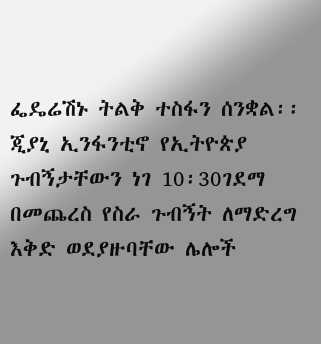ፌዴሬሽኑ ትልቅ ተስፋን ሰንቋል፡፡ ጂያኒ ኢንፋንቲኖ የኢትዮጵያ ጉብኝታቸውን ነገ 10፡30ገደማ በመጨረስ የስራ ጉብኝት ለማድረግ እቅድ ወደያዙባቸው ሌሎች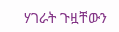ሃገራት ጉዟቸውን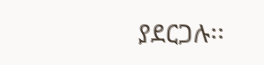ያደርጋሉ፡፡